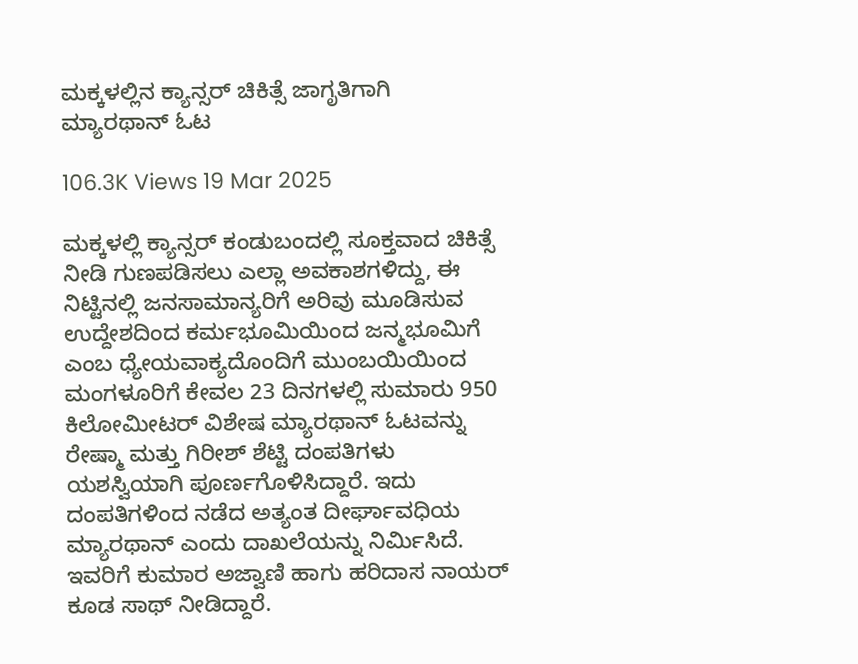ಮಕ್ಕಳಲ್ಲಿನ ಕ್ಯಾನ್ಸರ್ ಚಿಕಿತ್ಸೆ ಜಾಗೃತಿಗಾಗಿ ಮ್ಯಾರಥಾನ್ ಓಟ

106.3K Views 19 Mar 2025

ಮಕ್ಕಳಲ್ಲಿ ಕ್ಯಾನ್ಸರ್ ಕಂಡುಬಂದಲ್ಲಿ ಸೂಕ್ತವಾದ ಚಿಕಿತ್ಸೆ ನೀಡಿ ಗುಣಪಡಿಸಲು ಎಲ್ಲಾ ಅವಕಾಶಗಳಿದ್ದು, ಈ ನಿಟ್ಟಿನಲ್ಲಿ ಜನಸಾಮಾನ್ಯರಿಗೆ ಅರಿವು ಮೂಡಿಸುವ ಉದ್ದೇಶದಿಂದ ಕರ್ಮಭೂಮಿಯಿಂದ ಜನ್ಮಭೂಮಿಗೆ ಎಂಬ ಧ್ಯೇಯವಾಕ್ಯದೊಂದಿಗೆ ಮುಂಬಯಿಯಿಂದ ಮಂಗಳೂರಿಗೆ ಕೇವಲ 23 ದಿನಗಳಲ್ಲಿ ಸುಮಾರು 950 ಕಿಲೋಮೀಟರ್ ವಿಶೇಷ ಮ್ಯಾರಥಾನ್ ಓಟವನ್ನು ರೇಷ್ಮಾ ಮತ್ತು ಗಿರೀಶ್ ಶೆಟ್ಟಿ ದಂಪತಿಗಳು ಯಶಸ್ವಿಯಾಗಿ ಪೂರ್ಣಗೊಳಿಸಿದ್ದಾರೆ. ಇದು ದಂಪತಿಗಳಿಂದ ನಡೆದ ಅತ್ಯಂತ ದೀರ್ಘಾವಧಿಯ ಮ್ಯಾರಥಾನ್ ಎಂದು ದಾಖಲೆಯನ್ನು ನಿರ್ಮಿಸಿದೆ. ಇವರಿಗೆ ಕುಮಾರ ಅಜ್ವಾಣಿ ಹಾಗು ಹರಿದಾಸ ನಾಯರ್ ಕೂಡ ಸಾಥ್ ನೀಡಿದ್ದಾರೆ.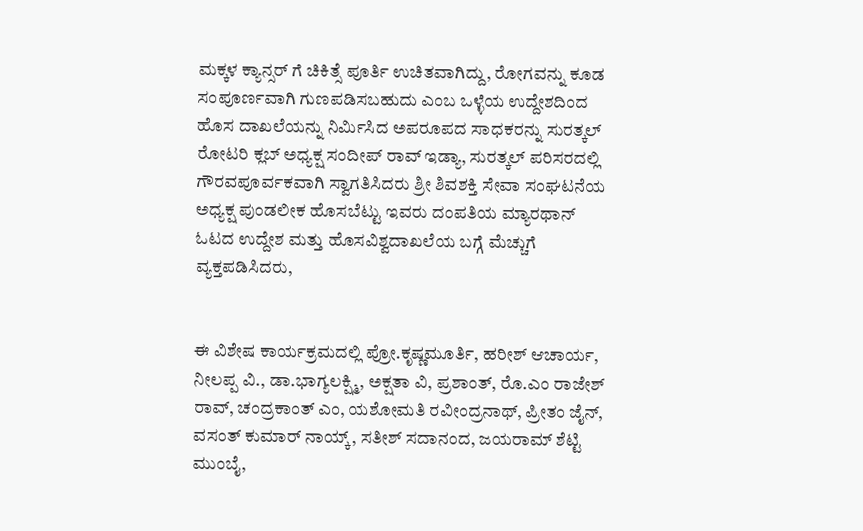ಮಕ್ಕಳ ಕ್ಯಾನ್ಸರ್ ಗೆ ಚಿಕಿತ್ಸೆ ಪೂರ್ತಿ ಉಚಿತವಾಗಿದ್ದು, ರೋಗವನ್ನು ಕೂಡ ಸಂಪೂರ್ಣವಾಗಿ ಗುಣಪಡಿಸಬಹುದು ಎಂಬ ಒಳ್ಳೆಯ ಉದ್ದೇಶದಿಂದ ಹೊಸ ದಾಖಲೆಯನ್ನು ನಿರ್ಮಿಸಿದ ಅಪರೂಪದ ಸಾಧಕರನ್ನು ಸುರತ್ಕಲ್ ರೋಟರಿ ಕ್ಲಬ್ ಅಧ್ಯಕ್ಷ ಸಂದೀಪ್ ರಾವ್ ಇಡ್ಯಾ, ಸುರತ್ಕಲ್ ಪರಿಸರದಲ್ಲಿ ಗೌರವಪೂರ್ವಕವಾಗಿ ಸ್ವಾಗತಿಸಿದರು ಶ್ರೀ ಶಿವಶಕ್ತಿ ಸೇವಾ ಸಂಘಟನೆಯ ಅಧ್ಯಕ್ಷ ಪುಂಡಲೀಕ ಹೊಸಬೆಟ್ಟು ಇವರು ದಂಪತಿಯ ಮ್ಯಾರಥಾನ್ ಓಟದ ಉದ್ದೇಶ ಮತ್ತು ಹೊಸವಿಶ್ವದಾಖಲೆಯ ಬಗ್ಗೆ ಮೆಚ್ಚುಗೆ ವ್ಯಕ್ತಪಡಿಸಿದರು,


ಈ ವಿಶೇಷ ಕಾರ್ಯಕ್ರಮದಲ್ಲಿ ಪ್ರೋ.ಕೃಷ್ಣಮೂರ್ತಿ, ಹರೀಶ್ ಆಚಾರ್ಯ, ನೀಲಪ್ಪ ವಿ., ಡಾ.ಭಾಗ್ಯಲಕ್ಷ್ಮಿ, ಅಕ್ಷತಾ ವಿ, ಪ್ರಶಾಂತ್, ರೊ.ಎಂ ರಾಜೇಶ್ ರಾವ್, ಚಂದ್ರಕಾಂತ್ ಎಂ, ಯಶೋಮತಿ ರವೀಂದ್ರನಾಥ್, ಪ್ರೀತಂ ಜೈನ್, ವಸಂತ್ ಕುಮಾರ್ ನಾಯ್ಕ್, ಸತೀಶ್ ಸದಾನಂದ, ಜಯರಾಮ್ ಶೆಟ್ಟಿ ಮುಂಬೈ,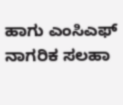ಹಾಗು ಎಂಸಿಎಫ್ ನಾಗರಿಕ ಸಲಹಾ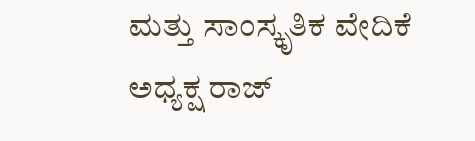ಮತ್ತು ಸಾಂಸ್ಕೃತಿಕ ವೇದಿಕೆ ಅಧ್ಯಕ್ಷ ರಾಜ್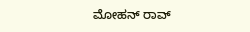ಮೋಹನ್ ರಾವ್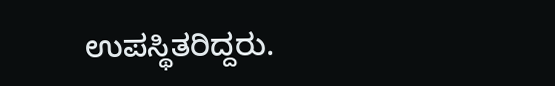ಉಪಸ್ಥಿತರಿದ್ದರು.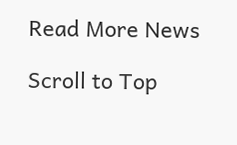Read More News

Scroll to Top